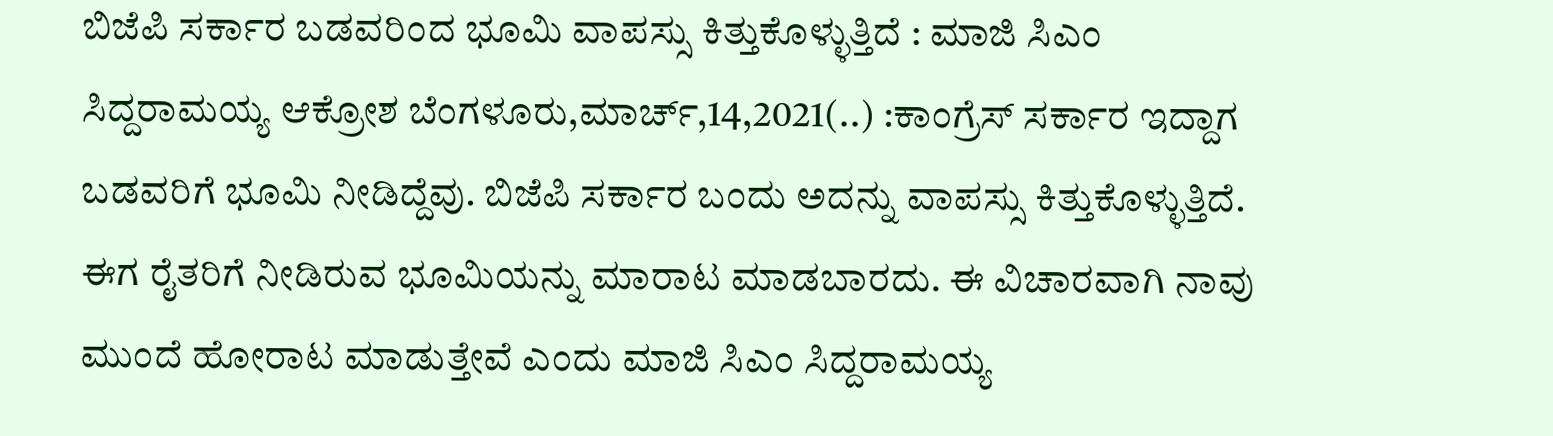ಬಿಜೆಪಿ ಸರ್ಕಾರ ಬಡವರಿಂದ ಭೂಮಿ ವಾಪಸ್ಸು ಕಿತ್ತುಕೊಳ್ಳುತ್ತಿದೆ : ಮಾಜಿ ಸಿಎಂ ಸಿದ್ದರಾಮಯ್ಯ ಆಕ್ರೋಶ ಬೆಂಗಳೂರು,ಮಾರ್ಚ್,14,2021(..) :ಕಾಂಗ್ರೆಸ್ ಸರ್ಕಾರ ಇದ್ದಾಗ ಬಡವರಿಗೆ ಭೂಮಿ ನೀಡಿದ್ದೆವು. ಬಿಜೆಪಿ ಸರ್ಕಾರ ಬಂದು ಅದನ್ನು ವಾಪಸ್ಸು ಕಿತ್ತುಕೊಳ್ಳುತ್ತಿದೆ. ಈಗ ರೈತರಿಗೆ ನೀಡಿರುವ ಭೂಮಿಯನ್ನು ಮಾರಾಟ ಮಾಡಬಾರದು. ಈ ವಿಚಾರವಾಗಿ ನಾವು ಮುಂದೆ ಹೋರಾಟ ಮಾಡುತ್ತೇವೆ ಎಂದು ಮಾಜಿ ಸಿಎಂ ಸಿದ್ದರಾಮಯ್ಯ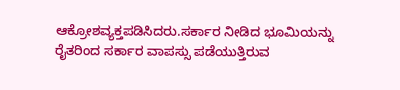ಆಕ್ರೋಶವ್ಯಕ್ತಪಡಿಸಿದರು.ಸರ್ಕಾರ ನೀಡಿದ ಭೂಮಿಯನ್ನು ರೈತರಿಂದ ಸರ್ಕಾರ ವಾಪಸ್ಸು ಪಡೆಯುತ್ತಿರುವ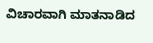ವಿಚಾರವಾಗಿ ಮಾತನಾಡಿದ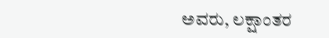ಅವರು, ಲಕ್ಷಾಂತರ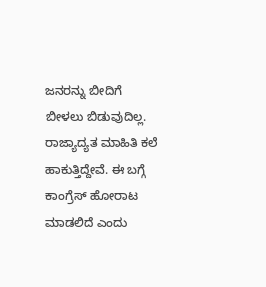ಜನರನ್ನು ಬೀದಿಗೆ ಬೀಳಲು ಬಿಡುವುದಿಲ್ಲ. ರಾಜ್ಯಾದ್ಯತ ಮಾಹಿತಿ ಕಲೆ ಹಾಕುತ್ತಿದ್ದೇವೆ. ಈ ಬಗ್ಗೆ ಕಾಂಗ್ರೆಸ್ ಹೋರಾಟ ಮಾಡಲಿದೆ ಎಂದು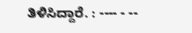ತಿಳಿಸಿದ್ದಾರೆ. : ---- - --